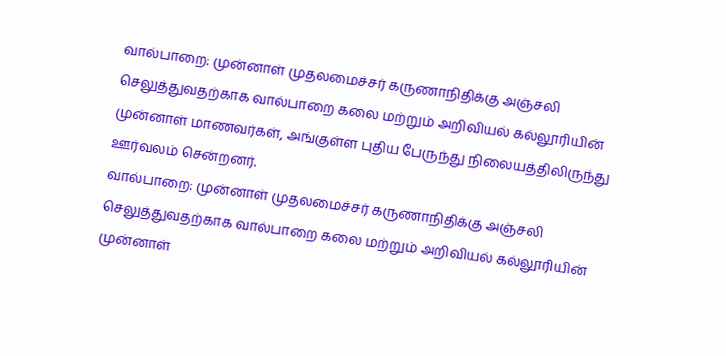வால்பாறை: முன்னாள் முதலமைச்சர் கருணாநிதிக்கு அஞ்சலி செலுத்துவதற்காக வால்பாறை கலை மற்றும் அறிவியல் கல்லூரியின் முன்னாள் மாணவர்கள், அங்குள்ள புதிய பேருந்து நிலையத்திலிருந்து ஊர்வலம் சென்றனர்.
வால்பாறை: முன்னாள் முதலமைச்சர் கருணாநிதிக்கு அஞ்சலி செலுத்துவதற்காக வால்பாறை கலை மற்றும் அறிவியல் கல்லூரியின் முன்னாள்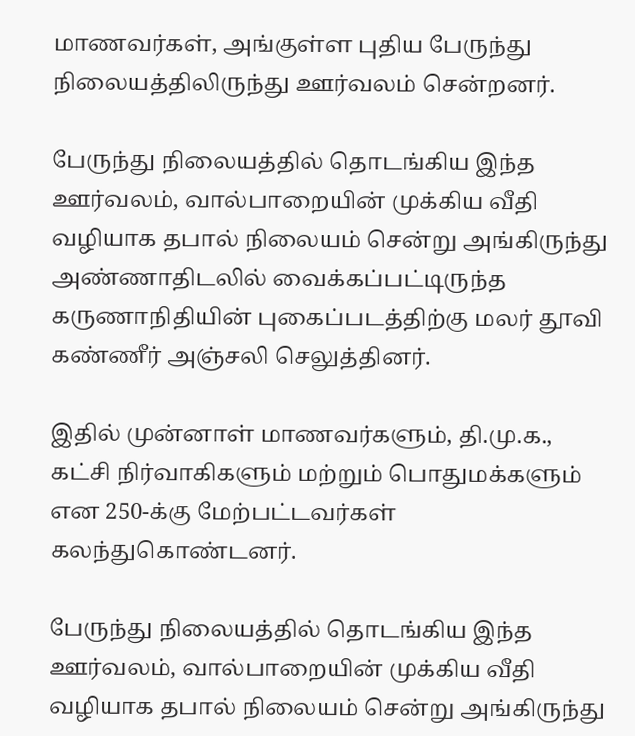மாணவர்கள், அங்குள்ள புதிய பேருந்து நிலையத்திலிருந்து ஊர்வலம் சென்றனர்.

பேருந்து நிலையத்தில் தொடங்கிய இந்த ஊர்வலம், வால்பாறையின் முக்கிய வீதி வழியாக தபால் நிலையம் சென்று அங்கிருந்து அண்ணாதிடலில் வைக்கப்பட்டிருந்த கருணாநிதியின் புகைப்படத்திற்கு மலர் தூவி கண்ணீர் அஞ்சலி செலுத்தினர்.

இதில் முன்னாள் மாணவர்களும், தி.மு.க., கட்சி நிர்வாகிகளும் மற்றும் பொதுமக்களும் என 250-க்கு மேற்பட்டவர்கள் கலந்துகொண்டனர்.

பேருந்து நிலையத்தில் தொடங்கிய இந்த ஊர்வலம், வால்பாறையின் முக்கிய வீதி வழியாக தபால் நிலையம் சென்று அங்கிருந்து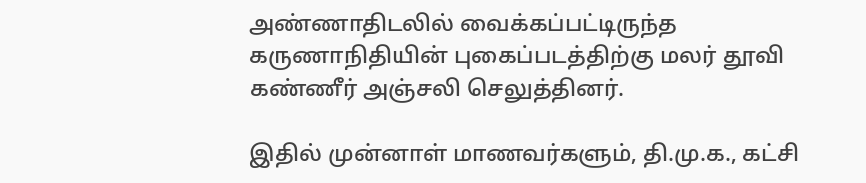அண்ணாதிடலில் வைக்கப்பட்டிருந்த கருணாநிதியின் புகைப்படத்திற்கு மலர் தூவி கண்ணீர் அஞ்சலி செலுத்தினர்.

இதில் முன்னாள் மாணவர்களும், தி.மு.க., கட்சி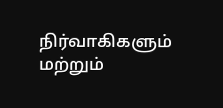நிர்வாகிகளும் மற்றும்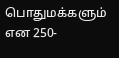பொதுமக்களும் என 250-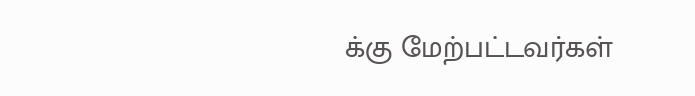க்கு மேற்பட்டவர்கள்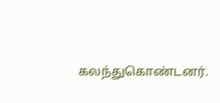கலந்துகொண்டனர்.